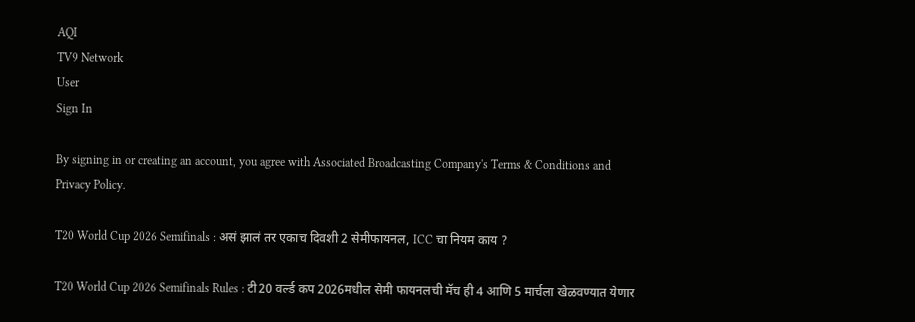AQI
TV9 Network
User
Sign In

By signing in or creating an account, you agree with Associated Broadcasting Company's Terms & Conditions and Privacy Policy.

T20 World Cup 2026 Semifinals : असं झालं तर एकाच दिवशी 2 सेमीफायनल, ICC चा नियम काय ?

T20 World Cup 2026 Semifinals Rules : टी20 वर्ल्ड कप 2026मधील सेमी फायनलची मॅच ही 4 आणि 5 मार्चला खेळवण्यात येणार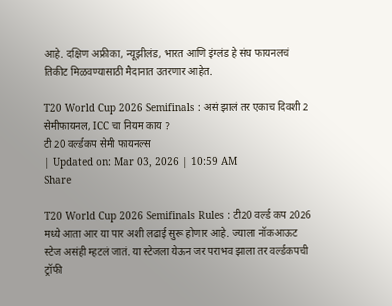आहे. दक्षिण अफ्रीका, न्यूझीलंड, भारत आणि इंग्लंड हे संघ फायनलचं तिकीट मिळवण्यासाठी मैदानात उतरणार आहेत.

T20 World Cup 2026 Semifinals : असं झालं तर एकाच दिवशी 2 सेमीफायनल, ICC चा नियम काय ?
टी 20 वर्ल्डकप सेमी फायनल्स
| Updated on: Mar 03, 2026 | 10:59 AM
Share

T20 World Cup 2026 Semifinals Rules : टी20 वर्ल्ड कप 2026 मध्ये आता आर या पार अशी लढाई सुरू होणार आहे. ज्याला नॉकआऊट स्टेज असंही म्हटलं जातं. या स्टेजला येऊन जर पराभव झाला तर वर्ल्डकपची ट्रॉफी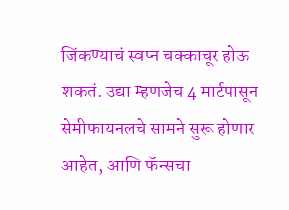जिंकण्याचं स्वप्न चक्काचूर होऊ शकतं. उद्या म्हणजेच 4 मार्टपासून सेमीफायनलचे सामने सुरू होणार आहेत, आणि फॅन्सचा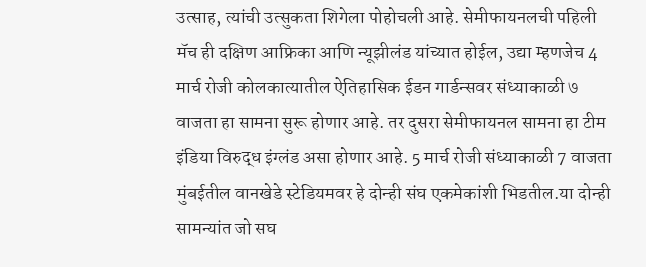उत्साह, त्यांची उत्सुकता शिगेला पोहोचली आहे. सेमीफायनलची पहिली मॅच ही दक्षिण आफ्रिका आणि न्यूझीलंड यांच्यात होईल, उद्या म्हणजेच 4 मार्च रोजी कोलकात्यातील ऐतिहासिक ईडन गार्डन्सवर संध्याकाळी ७ वाजता हा सामना सुरू होणार आहे. तर दुसरा सेमीफायनल सामना हा टीम इंडिया विरुद्ध इंग्लंड असा होणार आहे. 5 मार्च रोजी संध्याकाळी 7 वाजता मुंबईतील वानखेडे स्टेडियमवर हे दोन्ही संघ एकमेकांशी भिडतील.या दोन्ही सामन्यांत जो सघ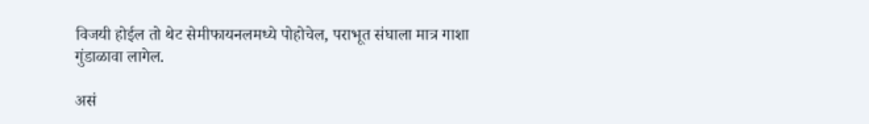विजयी होईल तो थेट सेमीफायनलमध्ये पोहोचेल, पराभूत संघाला मात्र गाशा गुंडाळावा लागेल.

असं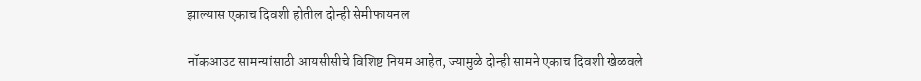झाल्यास एकाच दिवशी होतील दोन्ही सेमीफायनल

नॉकआउट सामन्यांसाठी आयसीसीचे विशिष्ट नियम आहेत, ज्यामुळे दोन्ही सामने एकाच दिवशी खेळवले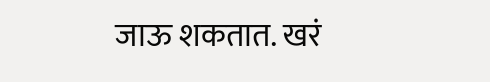जाऊ शकतात. खरं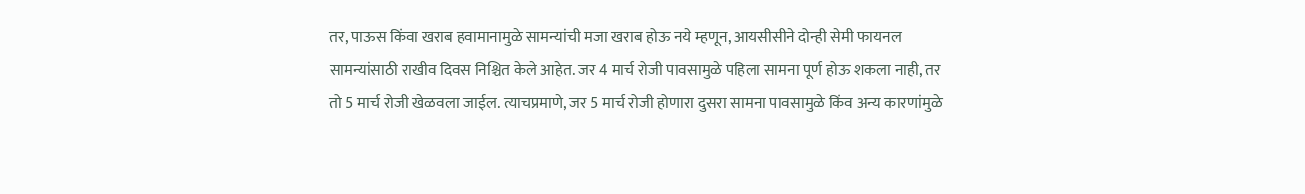तर, पाऊस किंवा खराब हवामानामुळे सामन्यांची मजा खराब होऊ नये म्हणून, आयसीसीने दोन्ही सेमी फायनल सामन्यांसाठी राखीव दिवस निश्चित केले आहेत. जर 4 मार्च रोजी पावसामुळे पहिला सामना पूर्ण होऊ शकला नाही, तर तो 5 मार्च रोजी खेळवला जाईल. त्याचप्रमाणे, जर 5 मार्च रोजी होणारा दुसरा सामना पावसामुळे किंव अन्य कारणांमुळे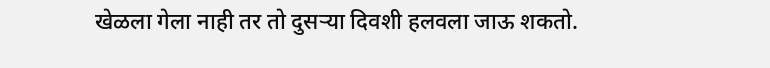खेळला गेला नाही तर तो दुसऱ्या दिवशी हलवला जाऊ शकतो.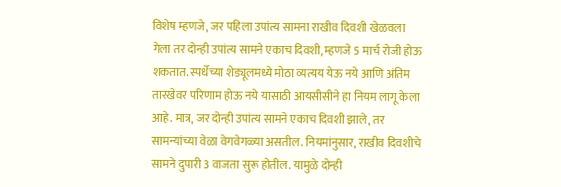विशेष म्हणजे, जर पहिला उपांत्य सामना राखीव दिवशी खेळवला गेला तर दोन्ही उपांत्य सामने एकाच दिवशी, म्हणजे 5 मार्च रोजी होऊ शकतात. स्पर्धेच्या शेड्यूलमध्ये मोठा व्यत्यय येऊ नये आणि अंतिम तारखेवर परिणाम होऊ नये यासाठी आयसीसीने हा नियम लागू केला आहे. मात्र, जर दोन्ही उपांत्य सामने एकाच दिवशी झाले, तर सामन्यांच्या वेळा वेगवेगळ्या असतील. नियमांनुसार, राखीव दिवशीचे सामने दुपारी 3 वाजता सुरू होतील. यामुळे दोन्ही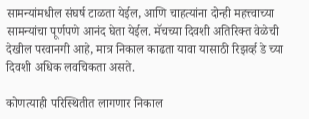सामन्यांमधील संघर्ष टाळता येईल, आणि चाहत्यांना दोन्ही महत्त्वाच्या सामन्यांचा पूर्णपणे आनंद घेता येईल. मॅचच्या दिवशी अतिरिक्त वेळेची देखील परवानगी आहे, मात्र निकाल काढता यावा यासाठी रिझर्व्ह डे च्या दिवशी अधिक लवचिकता असते.

कोणत्याही परिस्थितीत लागणार निकाल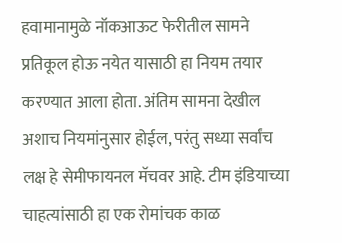हवामानामुळे नॉकआऊट फेरीतील सामने प्रतिकूल होऊ नयेत यासाठी हा नियम तयार करण्यात आला होता. अंतिम सामना देखील अशाच नियमांनुसार होईल, परंतु सध्या सर्वांच लक्ष हे सेमीफायनल मॅचवर आहे. टीम इंडियाच्या चाहत्यांसाठी हा एक रोमांचक काळ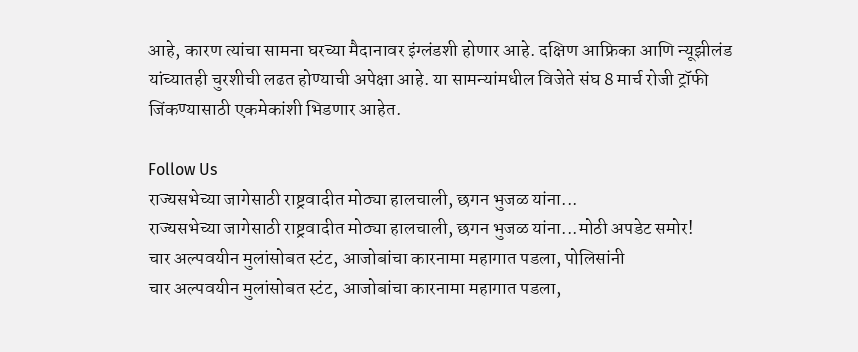आहे, कारण त्यांचा सामना घरच्या मैदानावर इंग्लंडशी होणार आहे. दक्षिण आफ्रिका आणि न्यूझीलंड यांच्यातही चुरशीची लढत होण्याची अपेक्षा आहे. या सामन्यांमधील विजेते संघ 8 मार्च रोजी ट्रॉफी जिंकण्यासाठी एकमेकांशी भिडणार आहेत.

Follow Us
राज्यसभेच्या जागेसाठी राष्ट्रवादीत मोठ्या हालचाली, छगन भुजळ यांना...
राज्यसभेच्या जागेसाठी राष्ट्रवादीत मोठ्या हालचाली, छगन भुजळ यांना...मोठी अपडेट समोर!
चार अल्पवयीन मुलांसोबत स्टंट, आजोबांचा कारनामा महागात पडला, पोलिसांनी
चार अल्पवयीन मुलांसोबत स्टंट, आजोबांचा कारनामा महागात पडला,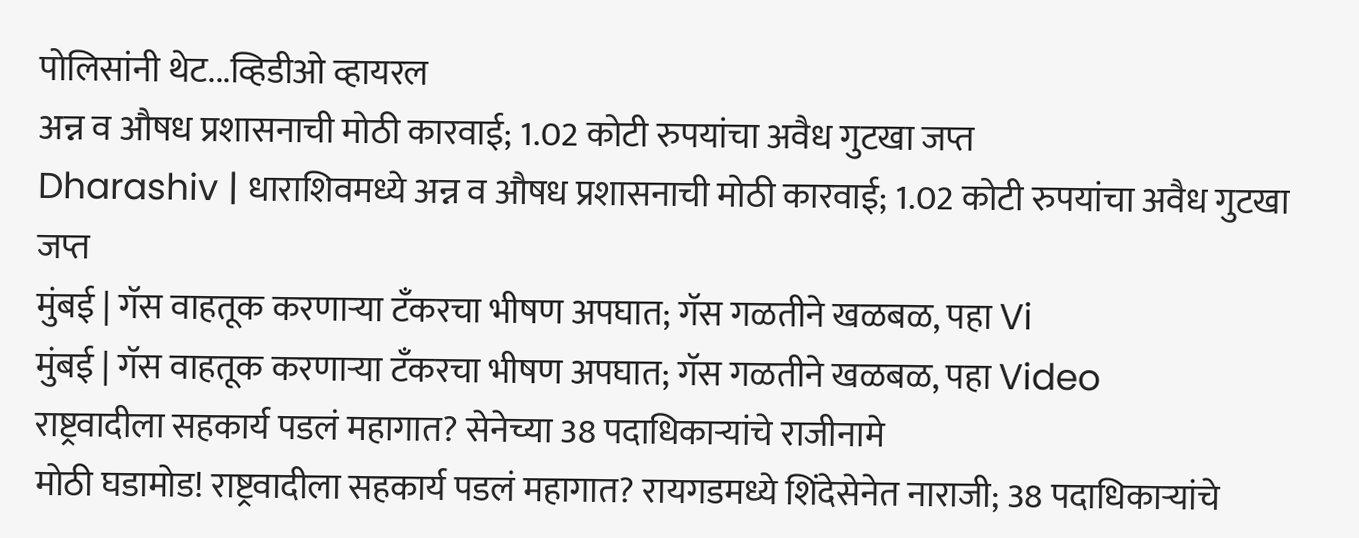पोलिसांनी थेट...व्हिडीओ व्हायरल
अन्न व औषध प्रशासनाची मोठी कारवाई; 1.02 कोटी रुपयांचा अवैध गुटखा जप्त
Dharashiv | धाराशिवमध्ये अन्न व औषध प्रशासनाची मोठी कारवाई; 1.02 कोटी रुपयांचा अवैध गुटखा जप्त
मुंबई | गॅस वाहतूक करणाऱ्या टँकरचा भीषण अपघात; गॅस गळतीने खळबळ, पहा Vi
मुंबई | गॅस वाहतूक करणाऱ्या टँकरचा भीषण अपघात; गॅस गळतीने खळबळ, पहा Video
राष्ट्रवादीला सहकार्य पडलं महागात? सेनेच्या 38 पदाधिकाऱ्यांचे राजीनामे
मोठी घडामोड! राष्ट्रवादीला सहकार्य पडलं महागात? रायगडमध्ये शिंदेसेनेत नाराजी; 38 पदाधिकाऱ्यांचे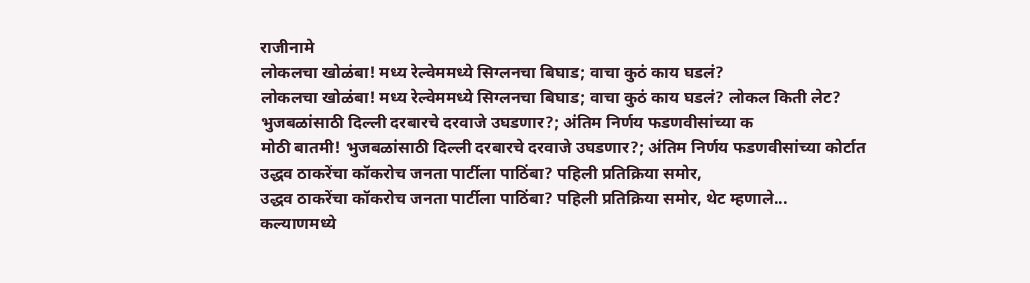राजीनामे
लोकलचा खोळंबा! मध्य रेल्वेममध्ये सिग्लनचा बिघाड; वाचा कुठं काय घडलं?
लोकलचा खोळंबा! मध्य रेल्वेममध्ये सिग्लनचा बिघाड; वाचा कुठं काय घडलं? लोकल किती लेट?
भुजबळांसाठी दिल्ली दरबारचे दरवाजे उघडणार?; अंतिम निर्णय फडणवीसांच्या क
मोठी बातमी! भुजबळांसाठी दिल्ली दरबारचे दरवाजे उघडणार?; अंतिम निर्णय फडणवीसांच्या कोर्टात
उद्धव ठाकरेंचा कॉकरोच जनता पार्टीला पाठिंबा? पहिली प्रतिक्रिया समोर,
उद्धव ठाकरेंचा कॉकरोच जनता पार्टीला पाठिंबा? पहिली प्रतिक्रिया समोर, थेट म्हणाले...
कल्याणमध्ये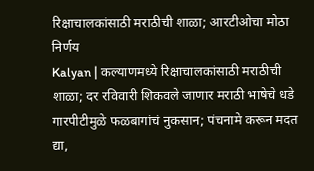रिक्षाचालकांसाठी मराठीची शाळा; आरटीओचा मोठा निर्णय
Kalyan | कल्याणमध्ये रिक्षाचालकांसाठी मराठीची शाळा; दर रविवारी शिकवले जाणार मराठी भाषेचे धडे
गारपीटीमुळे फळबागांचं नुकसान; पंचनामे करून मदत द्या,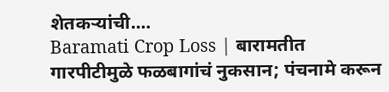शेतकऱ्यांची....
Baramati Crop Loss | बारामतीत गारपीटीमुळे फळबागांचं नुकसान; पंचनामे करून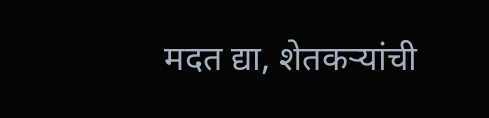मदत द्या, शेतकऱ्यांची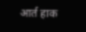आर्त हाक